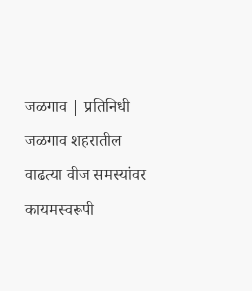जळगाव | प्रतिनिधी
जळगाव शहरातील वाढत्या वीज समस्यांवर कायमस्वरूपी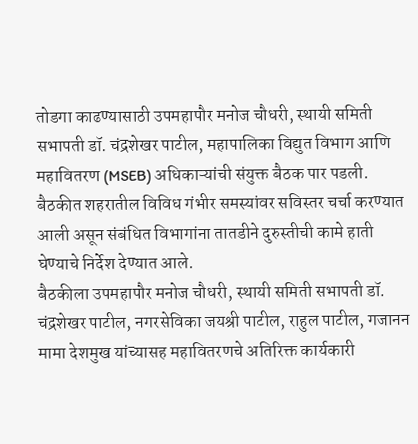तोडगा काढण्यासाठी उपमहापौर मनोज चौधरी, स्थायी समिती सभापती डॉ. चंद्रशेखर पाटील, महापालिका विद्युत विभाग आणि महावितरण (MSEB) अधिकाऱ्यांची संयुक्त बैठक पार पडली. बैठकीत शहरातील विविध गंभीर समस्यांवर सविस्तर चर्चा करण्यात आली असून संबंधित विभागांना तातडीने दुरुस्तीची कामे हाती घेण्याचे निर्देश देण्यात आले.
बैठकीला उपमहापौर मनोज चौधरी, स्थायी समिती सभापती डॉ. चंद्रशेखर पाटील, नगरसेविका जयश्री पाटील, राहुल पाटील, गजानन मामा देशमुख यांच्यासह महावितरणचे अतिरिक्त कार्यकारी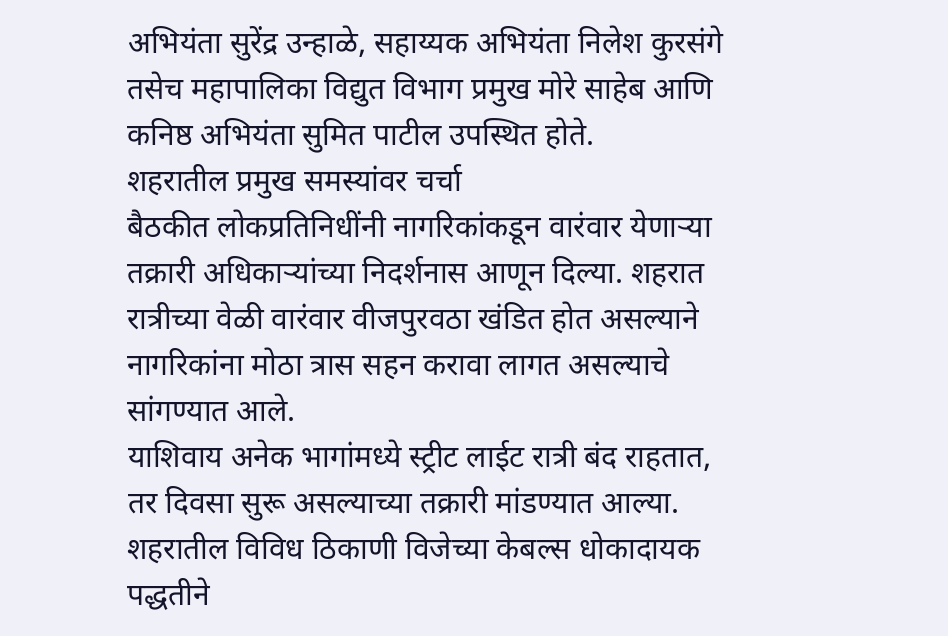अभियंता सुरेंद्र उन्हाळे, सहाय्यक अभियंता निलेश कुरसंगे तसेच महापालिका विद्युत विभाग प्रमुख मोरे साहेब आणि कनिष्ठ अभियंता सुमित पाटील उपस्थित होते.
शहरातील प्रमुख समस्यांवर चर्चा
बैठकीत लोकप्रतिनिधींनी नागरिकांकडून वारंवार येणाऱ्या तक्रारी अधिकाऱ्यांच्या निदर्शनास आणून दिल्या. शहरात रात्रीच्या वेळी वारंवार वीजपुरवठा खंडित होत असल्याने नागरिकांना मोठा त्रास सहन करावा लागत असल्याचे सांगण्यात आले.
याशिवाय अनेक भागांमध्ये स्ट्रीट लाईट रात्री बंद राहतात, तर दिवसा सुरू असल्याच्या तक्रारी मांडण्यात आल्या. शहरातील विविध ठिकाणी विजेच्या केबल्स धोकादायक पद्धतीने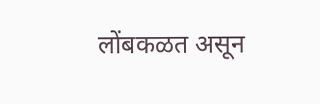लोंबकळत असून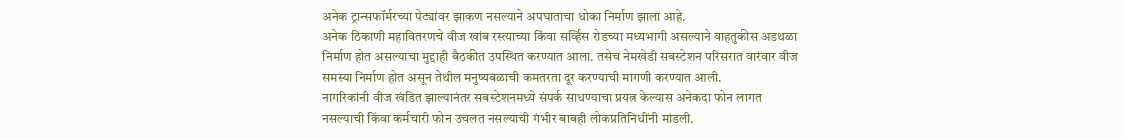अनेक ट्रान्सफॉर्मरच्या पेट्यांवर झाकण नसल्याने अपघाताचा धोका निर्माण झाला आहे.
अनेक ठिकाणी महावितरणचे वीज खांब रस्त्याच्या किंवा सर्व्हिस रोडच्या मध्यभागी असल्याने वाहतुकीस अडथळा निर्माण होत असल्याचा मुद्दाही बैठकीत उपस्थित करण्यात आला. तसेच नेमखेडी सबस्टेशन परिसरात वारंवार वीज समस्या निर्माण होत असून तेथील मनुष्यबळाची कमतरता दूर करण्याची मागणी करण्यात आली.
नागरिकांनी वीज खंडित झाल्यानंतर सबस्टेशनमध्ये संपर्क साधण्याचा प्रयत्न केल्यास अनेकदा फोन लागत नसल्याची किंवा कर्मचारी फोन उचलत नसल्याची गंभीर बाबही लोकप्रतिनिधींनी मांडली.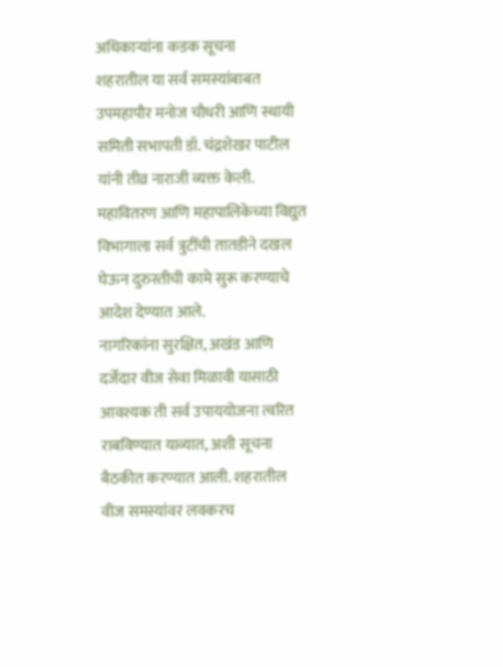अधिकाऱ्यांना कडक सूचना
शहरातील या सर्व समस्यांबाबत उपमहापौर मनोज चौधरी आणि स्थायी समिती सभापती डॉ. चंद्रशेखर पाटील यांनी तीव्र नाराजी व्यक्त केली. महावितरण आणि महापालिकेच्या विद्युत विभागाला सर्व त्रुटींची तातडीने दखल घेऊन दुरुस्तीची कामे सुरू करण्याचे आदेश देण्यात आले.
नागरिकांना सुरक्षित, अखंड आणि दर्जेदार वीज सेवा मिळावी यासाठी आवश्यक ती सर्व उपाययोजना त्वरित राबविण्यात याव्यात, अशी सूचना बैठकीत करण्यात आली. शहरातील वीज समस्यांवर लवकरच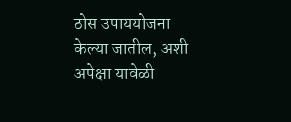ठोस उपाययोजना केल्या जातील, अशी अपेक्षा यावेळी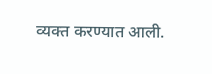व्यक्त करण्यात आली.